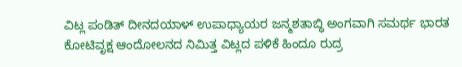ವಿಟ್ಲ ಪಂಡಿತ್ ದೀನದಯಾಳ್ ಉಪಾಧ್ಯಾಯರ ಜನ್ಮಶತಾಬ್ಧಿ ಅಂಗವಾಗಿ ಸಮರ್ಥ ಭಾರತ ಕೋಟಿವೃಕ್ಷ ಆಂದೋಲನದ ನಿಮಿತ್ತ ವಿಟ್ಲದ ಪಳಿಕೆ ಹಿಂದೂ ರುದ್ರ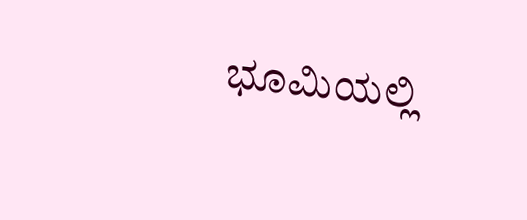ಭೂಮಿಯಲ್ಲಿ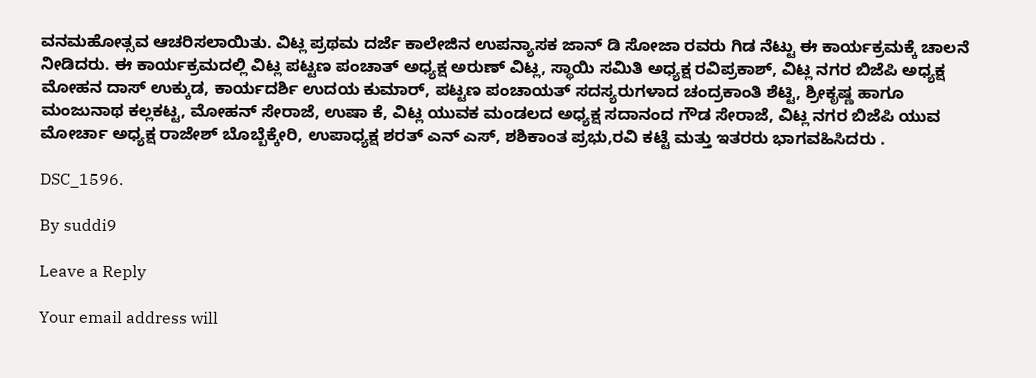ವನಮಹೋತ್ಸವ ಆಚರಿಸಲಾಯಿತು. ವಿಟ್ಲ ಪ್ರಥಮ ದರ್ಜೆ ಕಾಲೇಜಿನ ಉಪನ್ಯಾಸಕ ಜಾನ್ ಡಿ ಸೋಜಾ ರವರು ಗಿಡ ನೆಟ್ಟು ಈ ಕಾರ್ಯಕ್ರಮಕ್ಕೆ ಚಾಲನೆ ನೀಡಿದರು. ಈ ಕಾರ್ಯಕ್ರಮದಲ್ಲಿ ವಿಟ್ಲ ಪಟ್ಟಣ ಪಂಚಾತ್ ಅಧ್ಯಕ್ಷ ಅರುಣ್ ವಿಟ್ಲ, ಸ್ಥಾಯಿ ಸಮಿತಿ ಅಧ್ಯಕ್ಷ ರವಿಪ್ರಕಾಶ್, ವಿಟ್ಲ ನಗರ ಬಿಜೆಪಿ ಅಧ್ಯಕ್ಷ ಮೋಹನ ದಾಸ್ ಉಕ್ಕುಡ, ಕಾರ್ಯದರ್ಶಿ ಉದಯ ಕುಮಾರ್, ಪಟ್ಟಣ ಪಂಚಾಯತ್ ಸದಸ್ಯರುಗಳಾದ ಚಂದ್ರಕಾಂತಿ ಶೆಟ್ಟಿ, ಶ್ರೀಕೃಷ್ಣ ಹಾಗೂ ಮಂಜುನಾಥ ಕಲ್ಲಕಟ್ಟ, ಮೋಹನ್ ಸೇರಾಜೆ, ಉಷಾ ಕೆ, ವಿಟ್ಲ ಯುವಕ ಮಂಡಲದ ಅಧ್ಯಕ್ಷ ಸದಾನಂದ ಗೌಡ ಸೇರಾಜೆ, ವಿಟ್ಲ ನಗರ ಬಿಜೆಪಿ ಯುವ ಮೋರ್ಚಾ ಅಧ್ಯಕ್ಷ ರಾಜೇಶ್ ಬೊಬ್ಬೆಕ್ಕೇರಿ, ಉಪಾಧ್ಯಕ್ಷ ಶರತ್ ಎನ್ ಎಸ್, ಶಶಿಕಾಂತ ಪ್ರಭು,ರವಿ ಕಟ್ಟೆ ಮತ್ತು ಇತರರು ಭಾಗವಹಿಸಿದರು .

DSC_1596.

By suddi9

Leave a Reply

Your email address will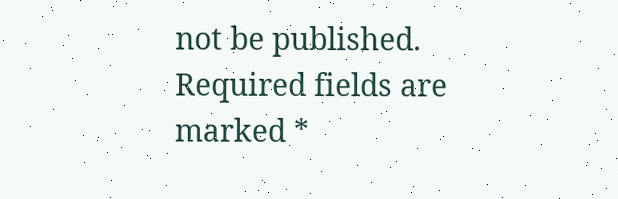not be published. Required fields are marked *